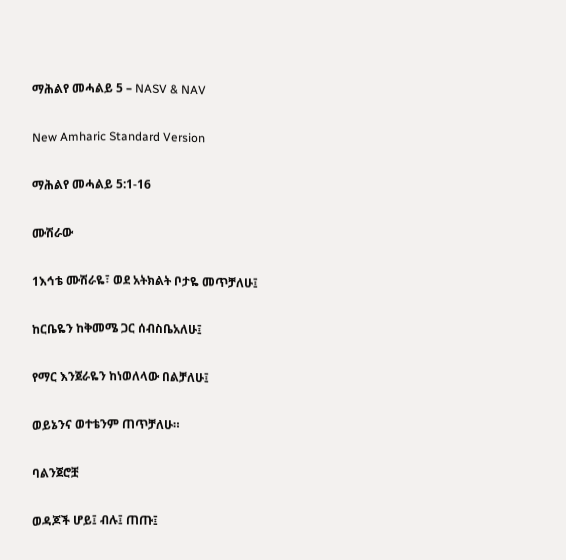ማሕልየ መሓልይ 5 – NASV & NAV

New Amharic Standard Version

ማሕልየ መሓልይ 5:1-16

ሙሽራው

1እኅቴ ሙሽራዬ፣ ወደ አትክልት ቦታዬ መጥቻለሁ፤

ከርቤዬን ከቅመሜ ጋር ሰብስቤአለሁ፤

የማር እንጀራዬን ከነወለላው በልቻለሁ፤

ወይኔንና ወተቴንም ጠጥቻለሁ።

ባልንጀሮቿ

ወዳጆች ሆይ፤ ብሉ፤ ጠጡ፤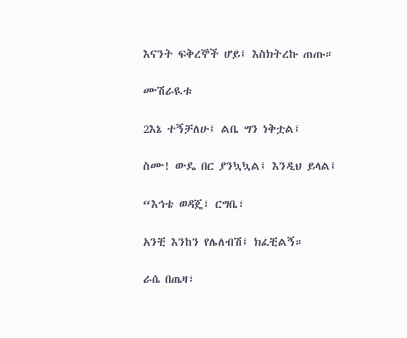እናንት ፍቅረኞች ሆይ፤ እስክትረኩ ጠጡ።

ሙሽራዪቱ

2እኔ ተኝቻለሁ፤ ልቤ ግን ነቅቷል፤

ስሙ! ውዴ በር ያንኳኳል፤ እንዲህ ይላል፤

“እኅቴ ወዳጄ፣ ርግቤ፣

አንቺ እንከን የሌለብሽ፤ ክፈቺልኝ።

ራሴ በጤዛ፣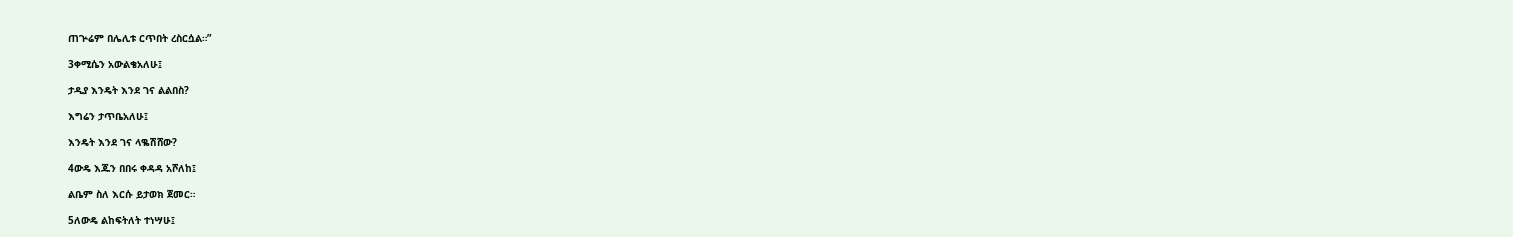ጠጕሬም በሌሊቱ ርጥበት ረስርሷል።”

3ቀሚሴን አውልቄአለሁ፤

ታዲያ እንዴት እንደ ገና ልልበስ?

እግሬን ታጥቤአለሁ፤

እንዴት እንደ ገና ላቈሽሸው?

4ውዴ እጁን በበሩ ቀዳዳ አሾለከ፤

ልቤም ስለ እርሱ ይታወክ ጀመር።

5ለውዴ ልከፍትለት ተነሣሁ፤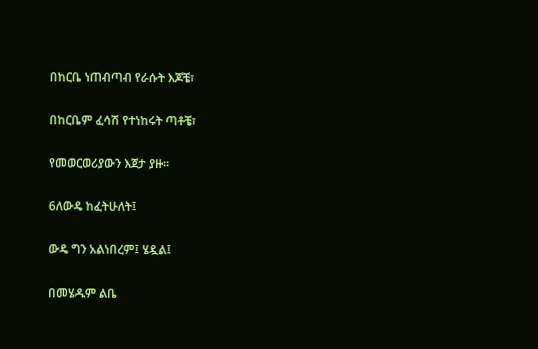በከርቤ ነጠብጣብ የራሱት እጆቼ፣

በከርቤም ፈሳሽ የተነከሩት ጣቶቼ፣

የመወርወሪያውን እጀታ ያዙ።

6ለውዴ ከፈትሁለት፤

ውዴ ግን አልነበረም፤ ሄዷል፤

በመሄዱም ልቤ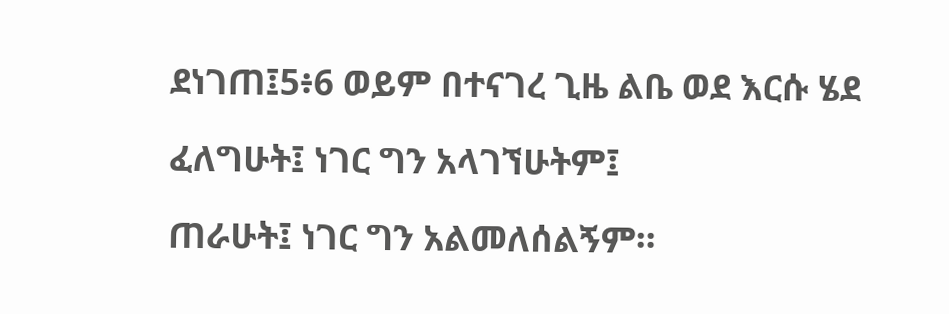ደነገጠ፤5፥6 ወይም በተናገረ ጊዜ ልቤ ወደ እርሱ ሄደ

ፈለግሁት፤ ነገር ግን አላገኘሁትም፤

ጠራሁት፤ ነገር ግን አልመለሰልኝም።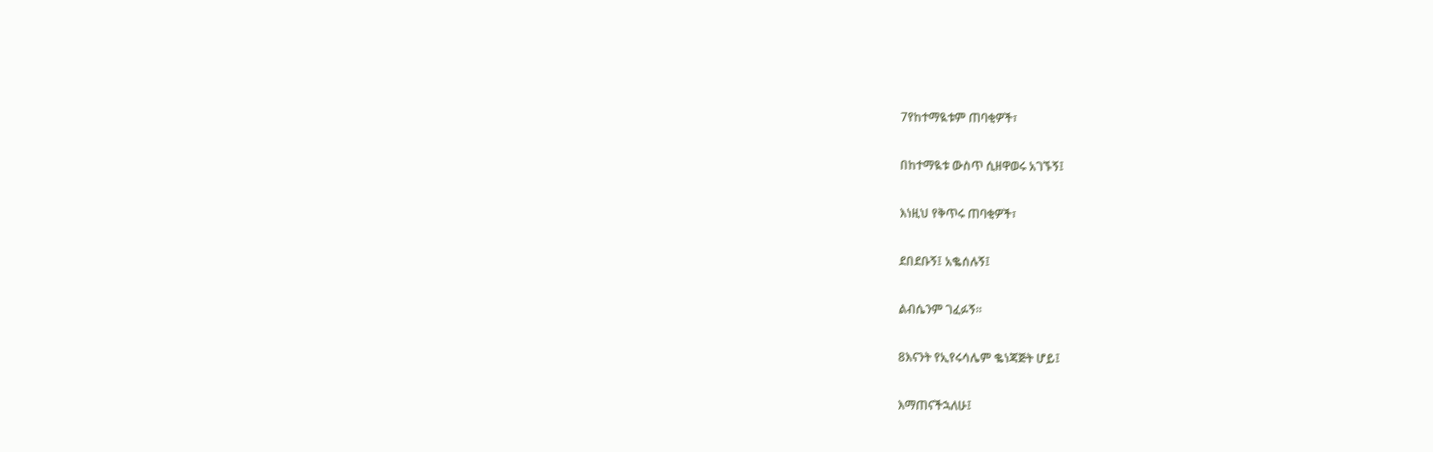7የከተማዪቱም ጠባቂዎች፣

በከተማዪቱ ውስጥ ሲዘዋወሩ አገኙኝ፤

እነዚህ የቅጥሩ ጠባቂዎች፣

ደበደቡኝ፤ አቈሰሉኝ፤

ልብሴንም ገፈፉኝ።

8እናንት የኢየሩሳሌም ቈነጃጅት ሆይ፤

እማጠናችኋለሁ፤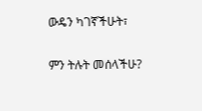ውዴን ካገኛችሁት፣

ምን ትሉት መሰላችሁ?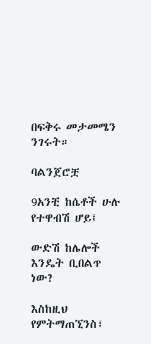በፍቅሩ መታመሜን ንገሩት።

ባልንጀሮቿ

9አንቺ ከሴቶች ሁሉ የተዋብሽ ሆይ፤

ውድሽ ከሌሎች እንዴት ቢበልጥ ነው?

እስከዚህ የምትማጠኚንስ፣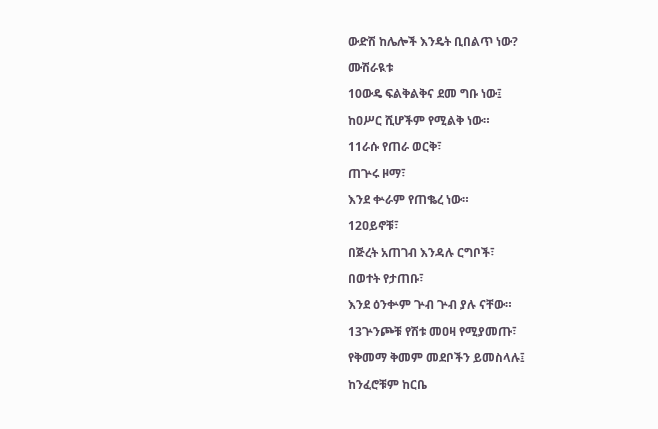ውድሽ ከሌሎች እንዴት ቢበልጥ ነው?

ሙሽራዪቱ

10ውዴ ፍልቅልቅና ደመ ግቡ ነው፤

ከዐሥር ሺሆችም የሚልቅ ነው።

11ራሱ የጠራ ወርቅ፣

ጠጕሩ ዞማ፣

እንደ ቍራም የጠቈረ ነው።

12ዐይኖቹ፣

በጅረት አጠገብ እንዳሉ ርግቦች፣

በወተት የታጠቡ፣

እንደ ዕንቍም ጕብ ጕብ ያሉ ናቸው።

13ጕንጮቹ የሽቱ መዐዛ የሚያመጡ፣

የቅመማ ቅመም መደቦችን ይመስላሉ፤

ከንፈሮቹም ከርቤ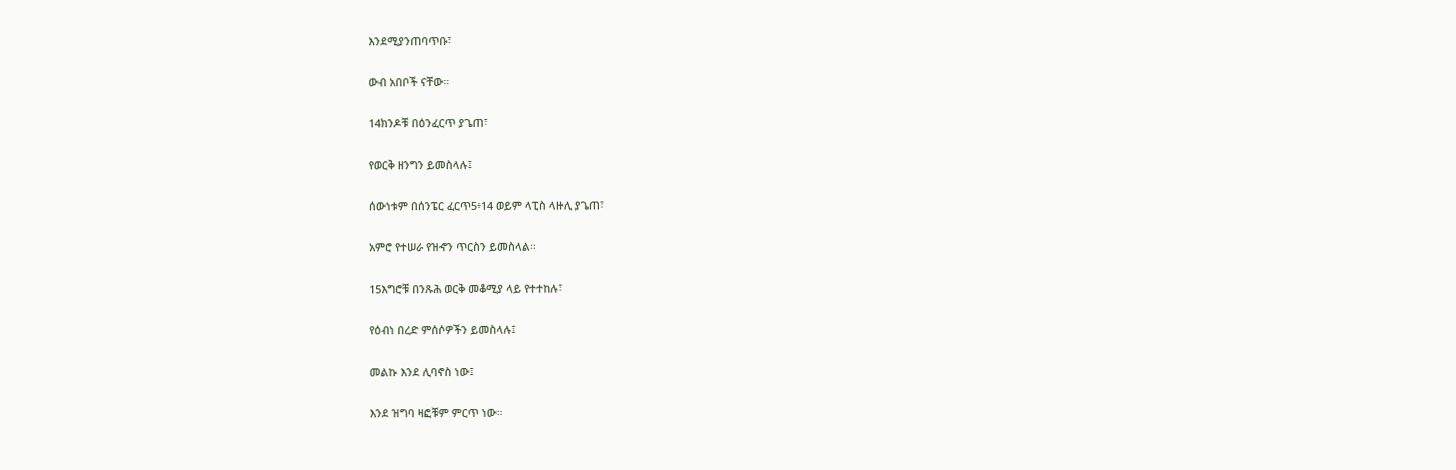እንደሚያንጠባጥቡ፣

ውብ አበቦች ናቸው።

14ክንዶቹ በዕንፈርጥ ያጌጠ፣

የወርቅ ዘንግን ይመስላሉ፤

ሰውነቱም በሰንፔር ፈርጥ5፥14 ወይም ላፒስ ላዙሊ ያጌጠ፣

አምሮ የተሠራ የዝኆን ጥርስን ይመስላል።

15እግሮቹ በንጹሕ ወርቅ መቆሚያ ላይ የተተከሉ፣

የዕብነ በረድ ምሰሶዎችን ይመስላሉ፤

መልኩ እንደ ሊባኖስ ነው፤

እንደ ዝግባ ዛፎቹም ምርጥ ነው።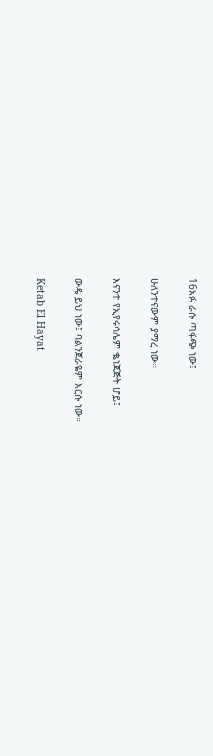16አፉ ራሱ ጣፋጭ ነው፤

ሁለንተናውም ያማረ ነው።

እናንተ የኢየሩሳሌም ቈነጃጅት ሆይ፤

ውዴ ይህ ነው፤ ባልንጀራዬም እርሱ ነው።

Ketab El Hayat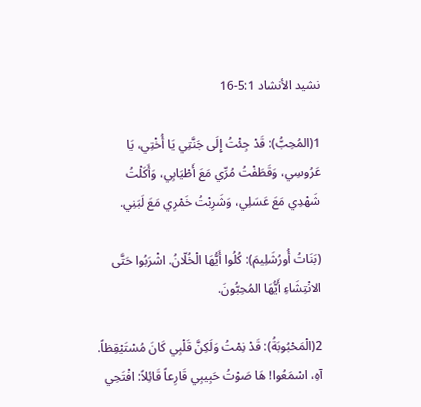نشيد الأنشاد 5:1-16

1(المُحِبُّ): قَدْ جِئْتُ إِلَى جَنَّتِي يَا أُخْتِي، يَا عَرُوسِي، وَقَطَفْتُ مُرِّي مَعَ أَطْيَابِي، وَأَكَلْتُ شَهْدِي مَعَ عَسَلِي، وَشَرِبْتُ خَمْرِي مَعَ لَبَنِي.

(بَنَاتُ أُورُشَلِيمَ): كُلُوا أَيُّهَا الْخُلّانُ. اشْرَبُوا حَتَّى الانْتِشَاءِ أَيُّهَا المُحِبُّونَ.

2(الْمَحْبُوبَةُ): قَدْ نِمْتُ وَلَكِنَّ قَلْبِي كَانَ مُسْتَيْقِظاً. آهِ، اسْمَعُوا! هَا صَوْتُ حَبِيبِي قَارِعاً قَائِلاً: افْتَحِي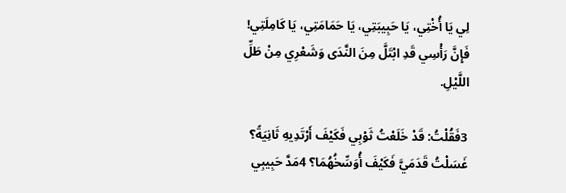لِي يَا أُخْتِي، يَا حَبِيبَتِي، يَا حَمَامَتِي، يَا كَامِلَتِي! فَإِنَّ رَأْسِي قَدِ ابْتَلَّ مِنَ النَّدَى وَشَعْرِي مِنْ طَلِّ اللَّيْلِ.

3فَقُلْتُ: قَدْ خَلَعْتُ ثَوْبِي فَكَيْفَ أَرْتَدِيهِ ثَانِيَةً؟ غَسَلْتُ قَدَمَيَّ فَكَيْفَ أُوَسِّخُهُمَا؟ 4مَدَّ حَبِيبِي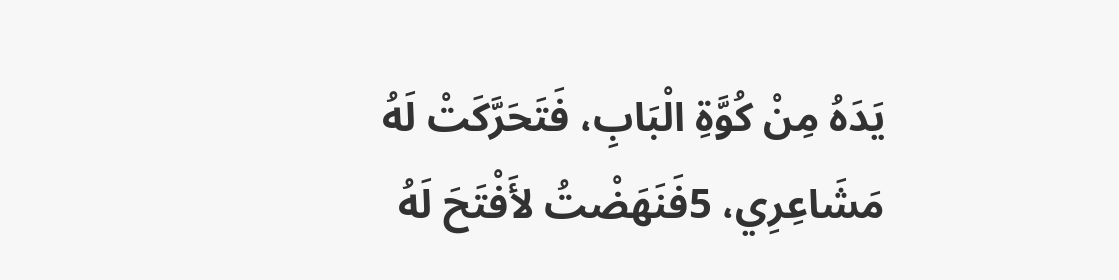يَدَهُ مِنْ كُوَّةِ الْبَابِ، فَتَحَرَّكَتْ لَهُ مَشَاعِرِي، 5فَنَهَضْتُ لأَفْتَحَ لَهُ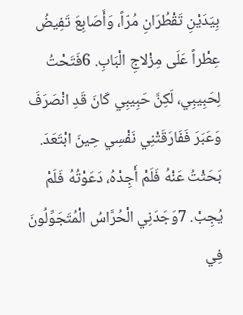بِيَدَيْنِ تَقْطُرَانِ مُرّاً، وَأَصَابِعَ تَفِيضُ عِطْراً عَلَى مِزْلاجِ الْبَابِ. 6فَتَحْتُ لِحَبِيبِي، لَكِنَّ حَبِيبِي كَانَ قَدِ انْصَرَفَ وَعَبَرَ فَفَارَقَتْنِي نَفْسِي حِينَ ابْتَعَدَ. بَحَثْتُ عَنْهُ فَلَمْ أَجِدْهُ، دَعَوْتُهُ فَلَمْ يُجِبْ. 7وَجَدَنِي الْحُرَّاسُ الْمُتَجَوِّلُونَ فِي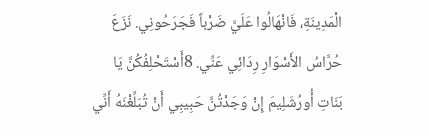الْمَدِينَةِ، فَانْهَالُوا عَلَيَّ ضَرْباً فَجَرَحُونِي. نَزَعَ حُرَّاسُ الأَسْوَارِ رِدَائِي عَنِّي. 8أَسْتَحْلِفُكُنَّ يَا بَنَاتِ أُورُشَلِيمَ إِنْ وَجَدْتُنَّ حَبِيبِي أَنْ تُبَلِّغْنَهُ أَنِّي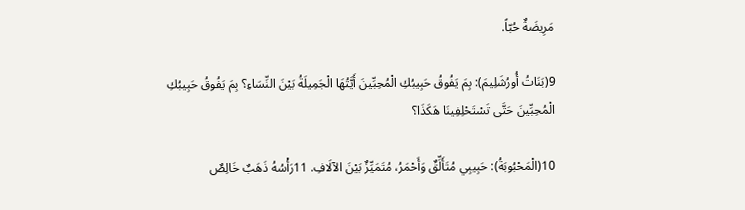مَرِيضَةٌ حُبّاً.

9(بَنَاتُ أُورُشَلِيمَ): بِمَ يَفُوقُ حَبِيبُكِ الْمُحِبِّينَ أَيَّتُهَا الْجَمِيلَةُ بَيْنَ النِّسَاءِ؟ بِمَ يَفُوقُ حَبِيبُكِ الْمُحِبِّينَ حَتَّى تَسْتَحْلِفِينَا هَكَذَا؟

10(الْمَحْبُوبَةُ): حَبِيبِي مُتَأَلِّقٌ وَأَحْمَرُ، مُتَمَيِّزٌ بَيْنَ الآلَافِ. 11رَأْسُهُ ذَهَبٌ خَالِصٌ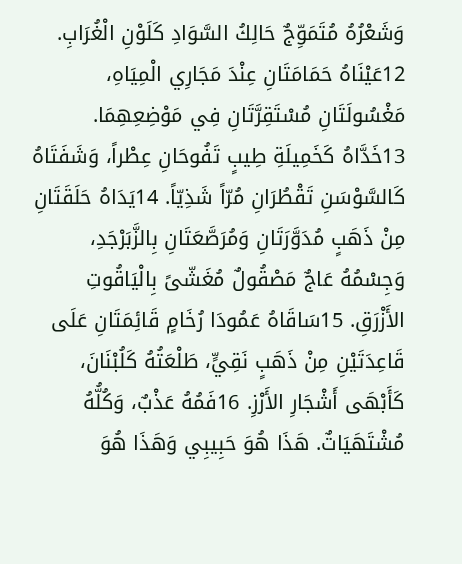وَشَعْرُهُ مُتَمَوِّجٌ حَالِكُ السَّوَادِ كَلَوْنِ الْغُرَابِ. 12عَيْنَاهُ حَمَامَتَانِ عِنْدَ مَجَارِي الْمِيَاهِ، مَغْسُولَتَانِ مُسْتَقِرَّتَانِ فِي مَوْضِعِهِمَا. 13خَدَّاهُ كَخَمِيلَةِ طِيبٍ تَفُوحَانِ عِطْراً، وَشَفَتَاهُ كَالسَّوْسَنِ تَقْطُرَانِ مُرّاً شَذِيّاً. 14يَدَاهُ حَلَقَتَانِ مِنْ ذَهَبٍ مُدَوَّرَتَانِ وَمُرَصَّعَتَانِ بِالزَّبَرْجَدِ، وَجِسْمُهُ عَاجٌ مَصْقُولٌ مُغَشّىً بِالْيَاقُوتِ الأَزْرَقِ. 15سَاقَاهُ عَمُودَا رُخَامٍ قَائِمَتَانِ عَلَى قَاعِدَتَيْنِ مِنْ ذَهَبٍ نَقِيٍّ، طَلْعَتُهُ كَلُبْنَانَ، كَأَبْهَى أَشْجَارِ الأَرْزِ. 16فَمُهُ عَذْبٌ، وَكُلُّهُ مُشْتَهَيَاتٌ. هَذَا هُوَ حَبِيبِي وَهَذَا هُوَ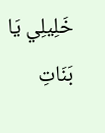خَلِيلِي يَا بَنَاتِ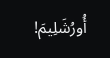أُورُشَلِيمَ!